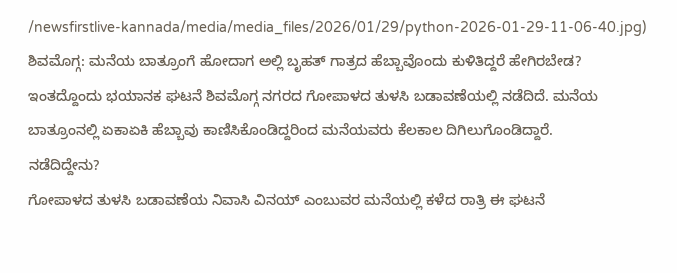/newsfirstlive-kannada/media/media_files/2026/01/29/python-2026-01-29-11-06-40.jpg)
ಶಿವಮೊಗ್ಗ: ಮನೆಯ ಬಾತ್ರೂಂಗೆ ಹೋದಾಗ ಅಲ್ಲಿ ಬೃಹತ್ ಗಾತ್ರದ ಹೆಬ್ಬಾವೊಂದು ಕುಳಿತಿದ್ದರೆ ಹೇಗಿರಬೇಡ? ಇಂತದ್ದೊಂದು ಭಯಾನಕ ಘಟನೆ ಶಿವಮೊಗ್ಗ ನಗರದ ಗೋಪಾಳದ ತುಳಸಿ ಬಡಾವಣೆಯಲ್ಲಿ ನಡೆದಿದೆ. ಮನೆಯ ಬಾತ್ರೂಂನಲ್ಲಿ ಏಕಾಏಕಿ ಹೆಬ್ಬಾವು ಕಾಣಿಸಿಕೊಂಡಿದ್ದರಿಂದ ಮನೆಯವರು ಕೆಲಕಾಲ ದಿಗಿಲುಗೊಂಡಿದ್ದಾರೆ.
ನಡೆದಿದ್ದೇನು?
ಗೋಪಾಳದ ತುಳಸಿ ಬಡಾವಣೆಯ ನಿವಾಸಿ ವಿನಯ್ ಎಂಬುವರ ಮನೆಯಲ್ಲಿ ಕಳೆದ ರಾತ್ರಿ ಈ ಘಟನೆ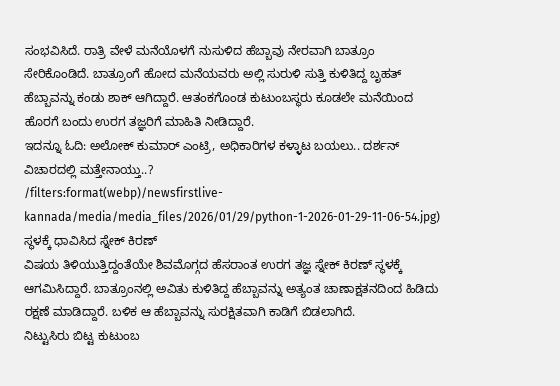ಸಂಭವಿಸಿದೆ. ರಾತ್ರಿ ವೇಳೆ ಮನೆಯೊಳಗೆ ನುಸುಳಿದ ಹೆಬ್ಬಾವು ನೇರವಾಗಿ ಬಾತ್ರೂಂ ಸೇರಿಕೊಂಡಿದೆ. ಬಾತ್ರೂಂಗೆ ಹೋದ ಮನೆಯವರು ಅಲ್ಲಿ ಸುರುಳಿ ಸುತ್ತಿ ಕುಳಿತಿದ್ದ ಬೃಹತ್ ಹೆಬ್ಬಾವನ್ನು ಕಂಡು ಶಾಕ್ ಆಗಿದ್ದಾರೆ. ಆತಂಕಗೊಂಡ ಕುಟುಂಬಸ್ಥರು ಕೂಡಲೇ ಮನೆಯಿಂದ ಹೊರಗೆ ಬಂದು ಉರಗ ತಜ್ಞರಿಗೆ ಮಾಹಿತಿ ನೀಡಿದ್ದಾರೆ.
ಇದನ್ನೂ ಓದಿ: ಅಲೋಕ್ ಕುಮಾರ್ ಎಂಟ್ರಿ, ಅಧಿಕಾರಿಗಳ ಕಳ್ಳಾಟ ಬಯಲು.. ದರ್ಶನ್ ವಿಚಾರದಲ್ಲಿ ಮತ್ತೇನಾಯ್ತು..?
/filters:format(webp)/newsfirstlive-kannada/media/media_files/2026/01/29/python-1-2026-01-29-11-06-54.jpg)
ಸ್ಥಳಕ್ಕೆ ಧಾವಿಸಿದ ಸ್ನೇಕ್ ಕಿರಣ್
ವಿಷಯ ತಿಳಿಯುತ್ತಿದ್ದಂತೆಯೇ ಶಿವಮೊಗ್ಗದ ಹೆಸರಾಂತ ಉರಗ ತಜ್ಞ ಸ್ನೇಕ್ ಕಿರಣ್ ಸ್ಥಳಕ್ಕೆ ಆಗಮಿಸಿದ್ದಾರೆ. ಬಾತ್ರೂಂನಲ್ಲಿ ಅವಿತು ಕುಳಿತಿದ್ದ ಹೆಬ್ಬಾವನ್ನು ಅತ್ಯಂತ ಚಾಣಾಕ್ಷತನದಿಂದ ಹಿಡಿದು ರಕ್ಷಣೆ ಮಾಡಿದ್ದಾರೆ. ಬಳಿಕ ಆ ಹೆಬ್ಬಾವನ್ನು ಸುರಕ್ಷಿತವಾಗಿ ಕಾಡಿಗೆ ಬಿಡಲಾಗಿದೆ.
ನಿಟ್ಟುಸಿರು ಬಿಟ್ಟ ಕುಟುಂಬ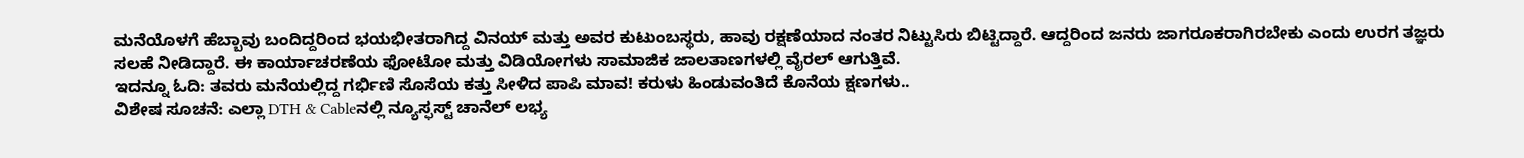ಮನೆಯೊಳಗೆ ಹೆಬ್ಬಾವು ಬಂದಿದ್ದರಿಂದ ಭಯಭೀತರಾಗಿದ್ದ ವಿನಯ್ ಮತ್ತು ಅವರ ಕುಟುಂಬಸ್ಥರು, ಹಾವು ರಕ್ಷಣೆಯಾದ ನಂತರ ನಿಟ್ಟುಸಿರು ಬಿಟ್ಟಿದ್ದಾರೆ. ಆದ್ದರಿಂದ ಜನರು ಜಾಗರೂಕರಾಗಿರಬೇಕು ಎಂದು ಉರಗ ತಜ್ಞರು ಸಲಹೆ ನೀಡಿದ್ದಾರೆ. ಈ ಕಾರ್ಯಾಚರಣೆಯ ಫೋಟೋ ಮತ್ತು ವಿಡಿಯೋಗಳು ಸಾಮಾಜಿಕ ಜಾಲತಾಣಗಳಲ್ಲಿ ವೈರಲ್ ಆಗುತ್ತಿವೆ.
ಇದನ್ನೂ ಓದಿ: ತವರು ಮನೆಯಲ್ಲಿದ್ದ ಗರ್ಭಿಣಿ ಸೊಸೆಯ ಕತ್ತು ಸೀಳಿದ ಪಾಪಿ ಮಾವ! ಕರುಳು ಹಿಂಡುವಂತಿದೆ ಕೊನೆಯ ಕ್ಷಣಗಳು..
ವಿಶೇಷ ಸೂಚನೆ: ಎಲ್ಲಾ DTH & Cableನಲ್ಲಿ ನ್ಯೂಸ್ಫಸ್ಟ್ ಚಾನೆಲ್ ಲಭ್ಯ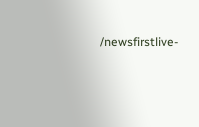/newsfirstlive-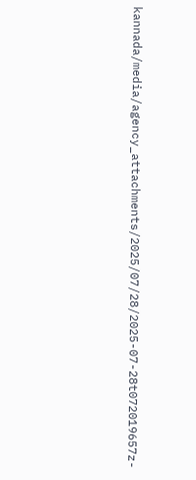kannada/media/agency_attachments/2025/07/28/2025-07-28t072019657z-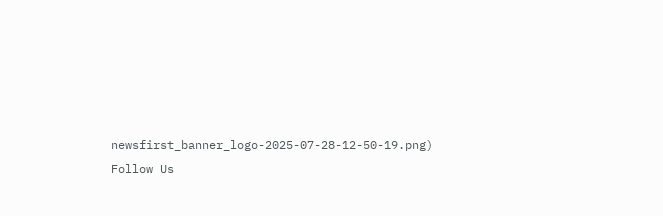newsfirst_banner_logo-2025-07-28-12-50-19.png)
Follow Us